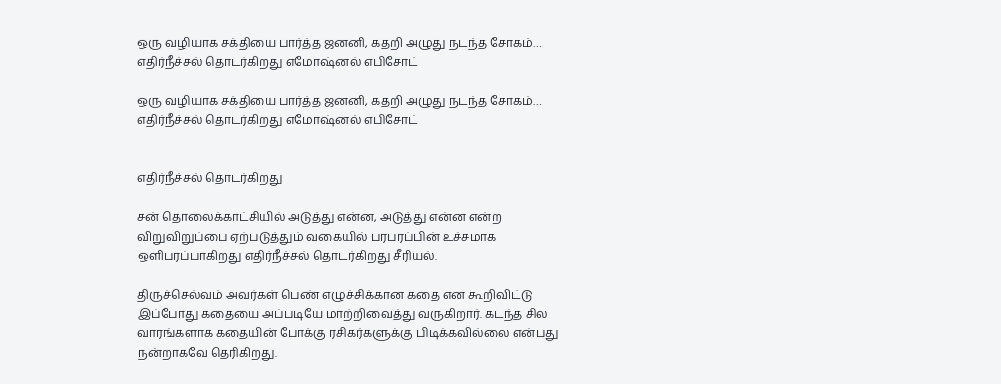ஒரு வழியாக சக்தியை பார்த்த ஜனனி, கதறி அழுது நடந்த சோகம்… எதிர்நீச்சல் தொடர்கிறது எமோஷ்னல் எபிசோட்

ஒரு வழியாக சக்தியை பார்த்த ஜனனி, கதறி அழுது நடந்த சோகம்… எதிர்நீச்சல் தொடர்கிறது எமோஷ்னல் எபிசோட்


எதிர்நீச்சல் தொடர்கிறது

சன் தொலைக்காட்சியில் அடுத்து என்ன, அடுத்து என்ன என்ற விறுவிறுப்பை ஏற்படுத்தும் வகையில் பரபரப்பின் உச்சமாக ஒளிபரப்பாகிறது எதிர்நீச்சல் தொடர்கிறது சீரியல்.

திருச்செல்வம் அவர்கள் பெண் எழுச்சிக்கான கதை என கூறிவிட்டு இப்போது கதையை அப்படியே மாற்றிவைத்து வருகிறார். கடந்த சில வாரங்களாக கதையின் போக்கு ரசிகர்களுக்கு பிடிக்கவில்லை என்பது நன்றாகவே தெரிகிறது.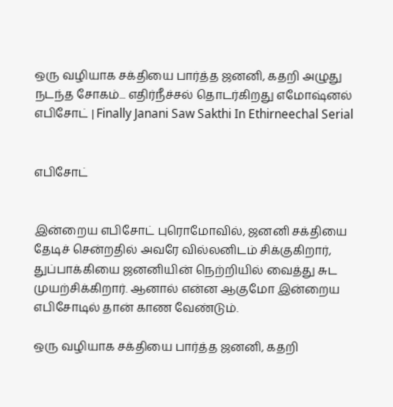ஒரு வழியாக சக்தியை பார்த்த ஜனனி, கதறி அழுது நடந்த சோகம்... எதிர்நீச்சல் தொடர்கிறது எமோஷ்னல் எபிசோட் | Finally Janani Saw Sakthi In Ethirneechal Serial


எபிசோட்


இன்றைய எபிசோட் புரொமோவில், ஜனனி சக்தியை தேடிச் சென்றதில் அவரே வில்லனிடம் சிக்குகிறார், துப்பாக்கியை ஜனனியின் நெற்றியில் வைத்து சுட முயற்சிக்கிறார். ஆனால் என்ன ஆகுமோ இன்றைய எபிசோடில் தான் காண வேண்டும்.

ஒரு வழியாக சக்தியை பார்த்த ஜனனி, கதறி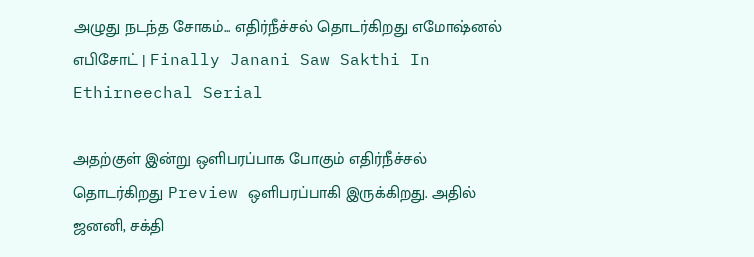அழுது நடந்த சோகம்... எதிர்நீச்சல் தொடர்கிறது எமோஷ்னல் எபிசோட் | Finally Janani Saw Sakthi In Ethirneechal Serial

அதற்குள் இன்று ஒளிபரப்பாக போகும் எதிர்நீச்சல் தொடர்கிறது Preview ஒளிபரப்பாகி இருக்கிறது. அதில் ஜனனி, சக்தி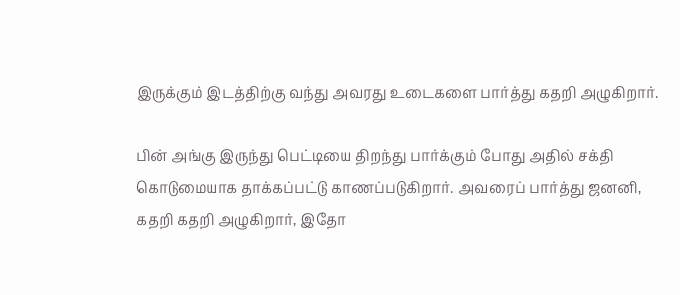இருக்கும் இடத்திற்கு வந்து அவரது உடைகளை பார்த்து கதறி அழுகிறார்.

பின் அங்கு இருந்து பெட்டியை திறந்து பார்க்கும் போது அதில் சக்தி கொடுமையாக தாக்கப்பட்டு காணப்படுகிறார். அவரைப் பார்த்து ஜனனி, கதறி கதறி அழுகிறார், இதோ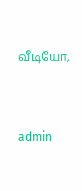வீடியோ,


admin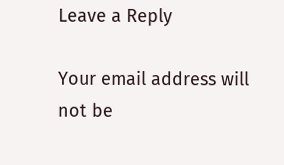Leave a Reply

Your email address will not be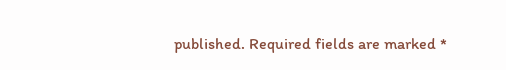published. Required fields are marked *